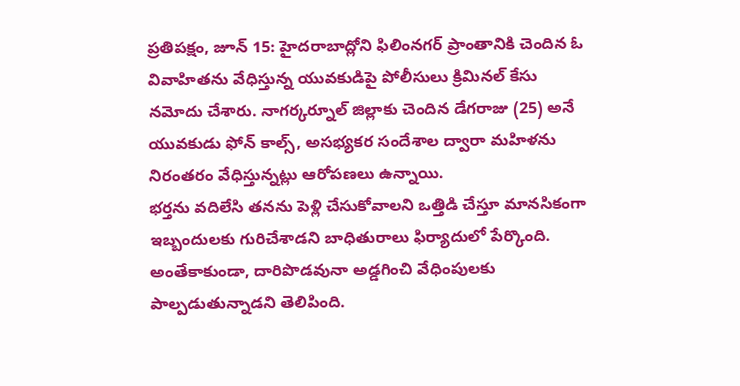ప్రతిపక్షం, జూన్ 15: హైదరాబాద్లోని ఫిలింనగర్ ప్రాంతానికి చెందిన ఓ వివాహితను వేధిస్తున్న యువకుడిపై పోలీసులు క్రిమినల్ కేసు నమోదు చేశారు. నాగర్కర్నూల్ జిల్లాకు చెందిన డేగరాజు (25) అనే యువకుడు ఫోన్ కాల్స్, అసభ్యకర సందేశాల ద్వారా మహిళను నిరంతరం వేధిస్తున్నట్లు ఆరోపణలు ఉన్నాయి.
భర్తను వదిలేసి తనను పెళ్లి చేసుకోవాలని ఒత్తిడి చేస్తూ మానసికంగా ఇబ్బందులకు గురిచేశాడని బాధితురాలు ఫిర్యాదులో పేర్కొంది. అంతేకాకుండా, దారిపొడవునా అడ్డగించి వేధింపులకు పాల్పడుతున్నాడని తెలిపింది.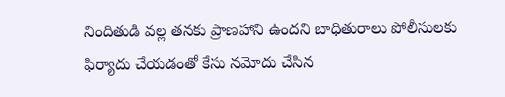నిందితుడి వల్ల తనకు ప్రాణహాని ఉందని బాధితురాలు పోలీసులకు ఫిర్యాదు చేయడంతో కేసు నమోదు చేసిన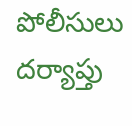పోలీసులు దర్యాప్తు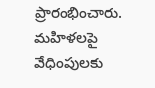ప్రారంభించారు. మహిళలపై వేధింపులకు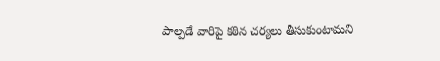పాల్పడే వారిపై కఠిన చర్యలు తీసుకుంటామని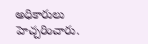అధికారులు హెచ్చరించారు.